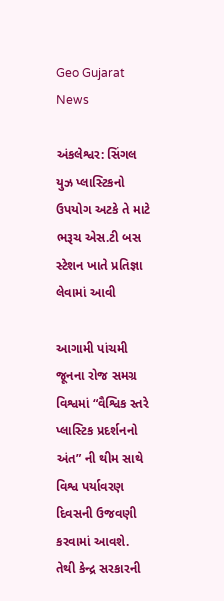Geo Gujarat News

અંકલેશ્વર: સિંગલ યુઝ પ્લાસ્ટિકનો ઉપયોગ અટકે તે માટે ભરૂચ એસ.ટી બસ સ્ટેશન ખાતે પ્રતિજ્ઞા લેવામાં આવી

આગામી પાંચમી જૂનના રોજ સમગ્ર વિશ્વમાં “વૈશ્વિક સ્તરે પ્લાસ્ટિક પ્રદર્શનનો અંત” ની થીમ સાથે વિશ્વ પર્યાવરણ દિવસની ઉજવણી કરવામાં આવશે. તેથી કેન્દ્ર સરકારની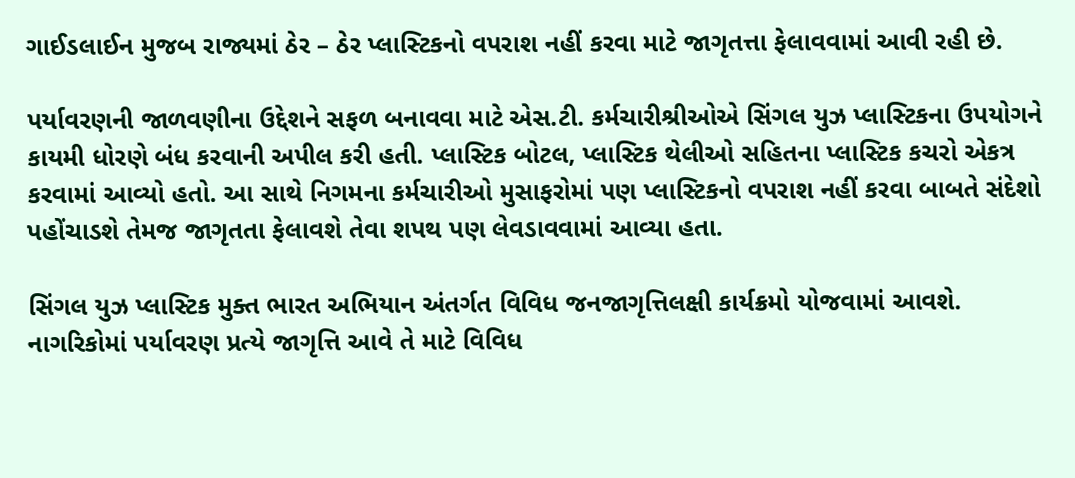ગાઈડલાઈન મુજબ રાજ્યમાં ઠેર – ઠેર પ્લાસ્ટિકનો વપરાશ નહીં કરવા માટે જાગૃતત્તા ફેલાવવામાં આવી રહી છે.

પર્યાવરણની જાળવણીના ઉદ્દેશને સફળ બનાવવા માટે એસ.ટી. કર્મચારીશ્રીઓએ સિંગલ યુઝ પ્લાસ્ટિકના ઉપયોગને કાયમી ધોરણે બંધ કરવાની અપીલ કરી હતી. પ્લાસ્ટિક બોટલ, પ્લાસ્ટિક થેલીઓ સહિતના પ્લાસ્ટિક કચરો એકત્ર કરવામાં આવ્યો હતો. આ સાથે નિગમના કર્મચારીઓ મુસાફરોમાં પણ પ્લાસ્ટિકનો વપરાશ નહીં કરવા બાબતે સંદેશો પહોંચાડશે તેમજ જાગૃતતા ફેલાવશે તેવા શપથ પણ લેવડાવવામાં આવ્યા હતા.

સિંગલ યુઝ પ્લાસ્ટિક મુક્ત ભારત અભિયાન અંતર્ગત વિવિધ જનજાગૃત્તિલક્ષી કાર્યક્રમો યોજવામાં આવશે. નાગરિકોમાં પર્યાવરણ પ્રત્યે જાગૃત્તિ આવે તે માટે વિવિધ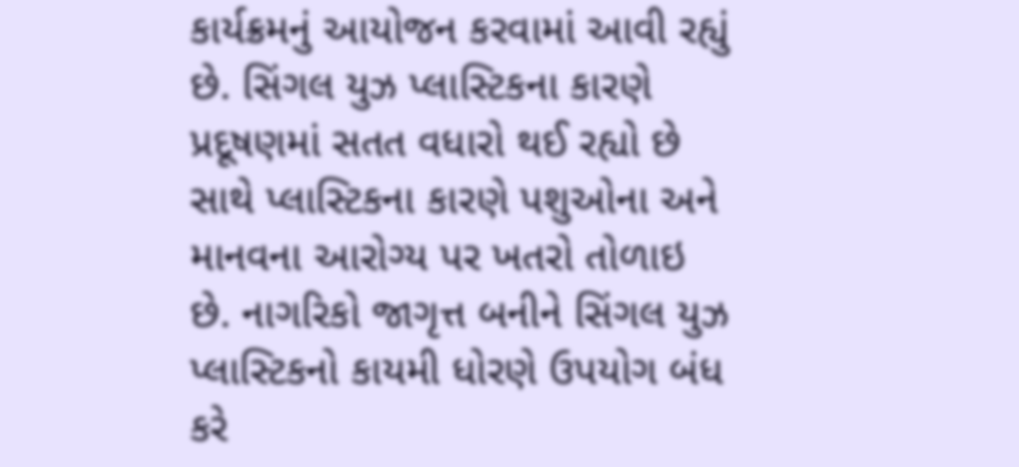કાર્યક્રમનું આયોજન કરવામાં આવી રહ્યું છે. સિંગલ યુઝ પ્લાસ્ટિકના કારણે પ્રદૂષણમાં સતત વધારો થઈ રહ્યો છે સાથે પ્લાસ્ટિકના કારણે પશુઓના અને માનવના આરોગ્ય પર ખતરો તોળાઇ છે. નાગરિકો જાગૃત્ત બનીને સિંગલ યુઝ પ્લાસ્ટિકનો કાયમી ધોરણે ઉપયોગ બંધ કરે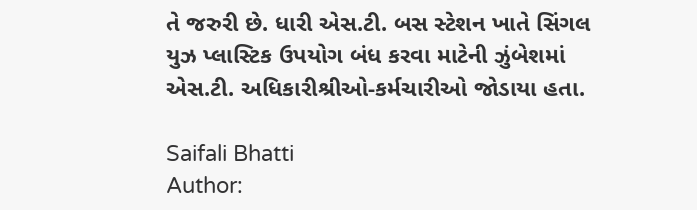તે જરુરી છે. ધારી એસ.ટી. બસ સ્ટેશન ખાતે સિંગલ યુઝ પ્લાસ્ટિક ઉપયોગ બંધ કરવા માટેની ઝુંબેશમાં એસ.ટી. અધિકારીશ્રીઓ-કર્મચારીઓ જોડાયા હતા.

Saifali Bhatti
Author: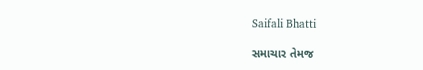Saifali Bhatti

સમાચાર તેમજ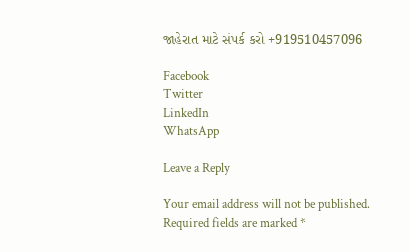જાહેરાત માટે સંપર્ક કરો +919510457096

Facebook
Twitter
LinkedIn
WhatsApp

Leave a Reply

Your email address will not be published. Required fields are marked *